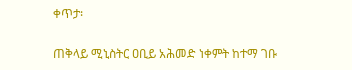ቀጥታ፡

ጠቅላይ ሚኒስትር ዐቢይ አሕመድ ነቀምት ከተማ ገቡ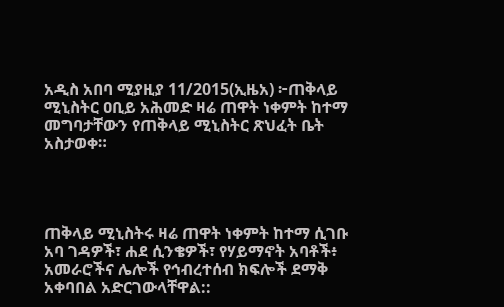አዲስ አበባ ሚያዚያ 11/2015(ኢዜአ) ፦ጠቅላይ ሚኒስትር ዐቢይ አሕመድ ዛሬ ጠዋት ነቀምት ከተማ መግባታቸውን የጠቅላይ ሚኒስትር ጽህፈት ቤት አስታወቀ።




ጠቅላይ ሚኒስትሩ ዛሬ ጠዋት ነቀምት ከተማ ሲገቡ አባ ገዳዎች፣ ሐደ ሲንቄዎች፣ የሃይማኖት አባቶች፥ አመራሮችና ሌሎች የኅብረተሰብ ክፍሎች ደማቅ አቀባበል አድርገውላቸዋል::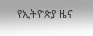የኢትዮጵያ ዜና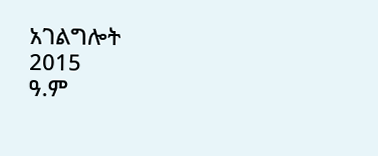አገልግሎት
2015
ዓ.ም